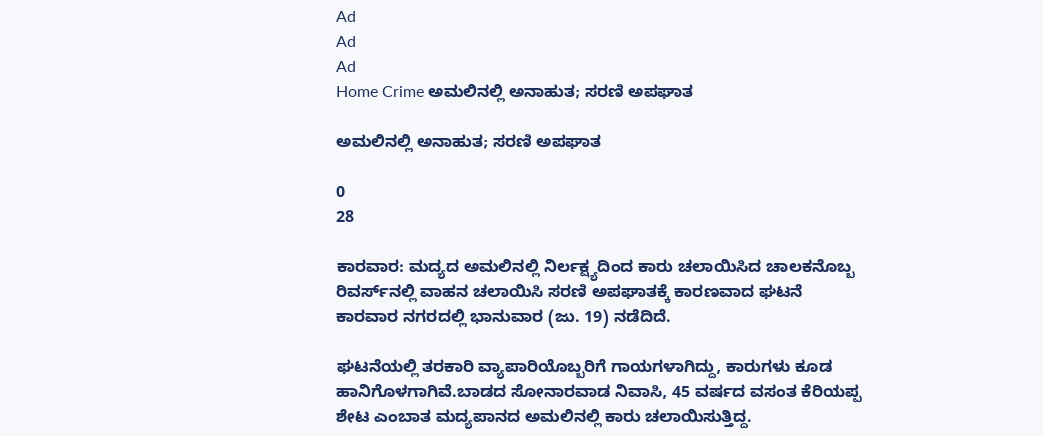Ad
Ad
Ad
Home Crime ಅಮಲಿನಲ್ಲಿ ಅನಾಹುತ; ಸರಣಿ ಅಪಘಾತ

ಅಮಲಿನಲ್ಲಿ ಅನಾಹುತ; ಸರಣಿ ಅಪಘಾತ

0
28

ಕಾರವಾರ: ಮದ್ಯದ ಅಮಲಿನಲ್ಲಿ ನಿರ್ಲಕ್ಷ್ಯದಿಂದ ಕಾರು ಚಲಾಯಿಸಿದ ಚಾಲಕನೊಬ್ಬ ರಿವರ್ಸ್‌ನಲ್ಲಿ ವಾಹನ ಚಲಾಯಿಸಿ ಸರಣಿ ಅಪಘಾತಕ್ಕೆ ಕಾರಣವಾದ ಘಟನೆ ಕಾರವಾರ ನಗರದಲ್ಲಿ ಭಾನುವಾರ (ಜು. 19) ನಡೆದಿದೆ.

ಘಟನೆಯಲ್ಲಿ ತರಕಾರಿ ವ್ಯಾಪಾರಿಯೊಬ್ಬರಿಗೆ ಗಾಯಗಳಾಗಿದ್ದು, ಕಾರುಗಳು ಕೂಡ ಹಾನಿಗೊಳಗಾಗಿವೆ.ಬಾಡದ ಸೋನಾರವಾಡ ನಿವಾಸಿ, 45 ವರ್ಷದ ವಸಂತ ಕೆರಿಯಪ್ಪ ಶೇಟ ಎಂಬಾತ ಮದ್ಯಪಾನದ ಅಮಲಿನಲ್ಲಿ ಕಾರು ಚಲಾಯಿಸುತ್ತಿದ್ದ.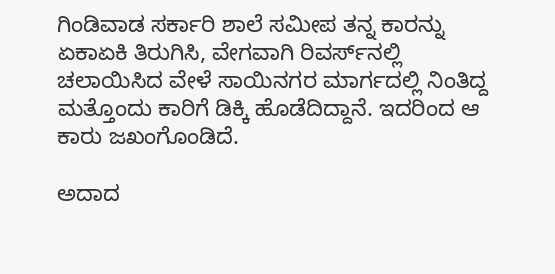ಗಿಂಡಿವಾಡ ಸರ್ಕಾರಿ ಶಾಲೆ ಸಮೀಪ ತನ್ನ ಕಾರನ್ನು ಏಕಾಏಕಿ ತಿರುಗಿಸಿ, ವೇಗವಾಗಿ ರಿವರ್ಸ್‌ನಲ್ಲಿ ಚಲಾಯಿಸಿದ ವೇಳೆ ಸಾಯಿನಗರ ಮಾರ್ಗದಲ್ಲಿ ನಿಂತಿದ್ದ ಮತ್ತೊಂದು ಕಾರಿಗೆ ಡಿಕ್ಕಿ ಹೊಡೆದಿದ್ದಾನೆ. ಇದರಿಂದ ಆ ಕಾರು ಜಖಂಗೊಂಡಿದೆ.

ಅದಾದ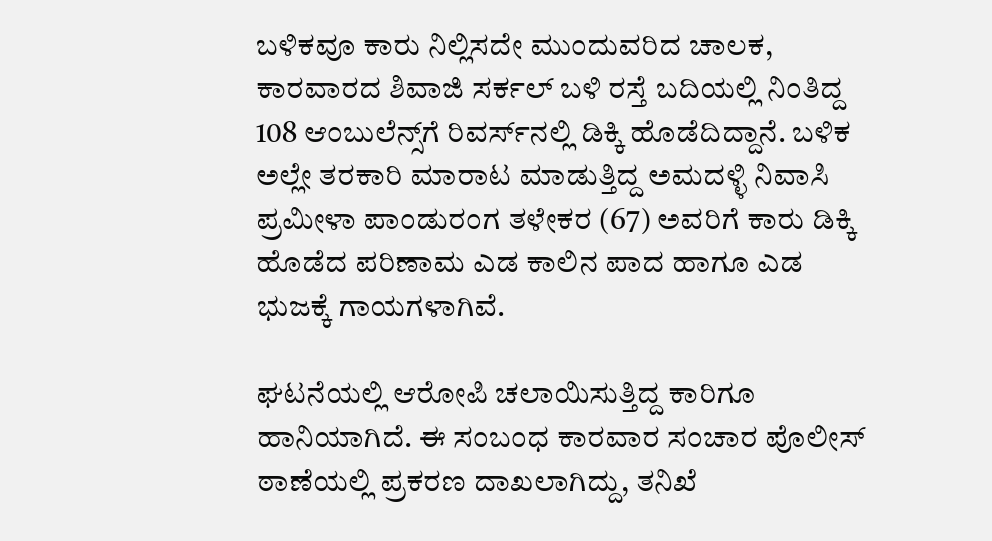ಬಳಿಕವೂ ಕಾರು ನಿಲ್ಲಿಸದೇ ಮುಂದುವರಿದ ಚಾಲಕ, ಕಾರವಾರದ ಶಿವಾಜಿ ಸರ್ಕಲ್ ಬಳಿ ರಸ್ತೆ ಬದಿಯಲ್ಲಿ ನಿಂತಿದ್ದ 108 ಆಂಬುಲೆನ್ಸ್‌ಗೆ ರಿವರ್ಸ್‌ನಲ್ಲಿ ಡಿಕ್ಕಿ ಹೊಡೆದಿದ್ದಾನೆ. ಬಳಿಕ ಅಲ್ಲೇ ತರಕಾರಿ ಮಾರಾಟ ಮಾಡುತ್ತಿದ್ದ ಅಮದಳ್ಳಿ ನಿವಾಸಿ ಪ್ರಮೀಳಾ ಪಾಂಡುರಂಗ ತಳೇಕರ (67) ಅವರಿಗೆ ಕಾರು ಡಿಕ್ಕಿ ಹೊಡೆದ ಪರಿಣಾಮ ಎಡ ಕಾಲಿನ ಪಾದ ಹಾಗೂ ಎಡ ಭುಜಕ್ಕೆ ಗಾಯಗಳಾಗಿವೆ.

ಘಟನೆಯಲ್ಲಿ ಆರೋಪಿ ಚಲಾಯಿಸುತ್ತಿದ್ದ ಕಾರಿಗೂ ಹಾನಿಯಾಗಿದೆ. ಈ ಸಂಬಂಧ ಕಾರವಾರ ಸಂಚಾರ ಪೊಲೀಸ್ ಠಾಣೆಯಲ್ಲಿ ಪ್ರಕರಣ ದಾಖಲಾಗಿದ್ದು, ತನಿಖೆ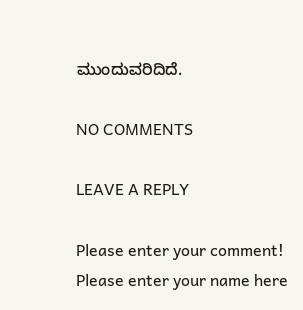ಮುಂದುವರಿದಿದೆ.

NO COMMENTS

LEAVE A REPLY

Please enter your comment!
Please enter your name here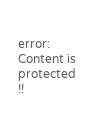error: Content is protected !!